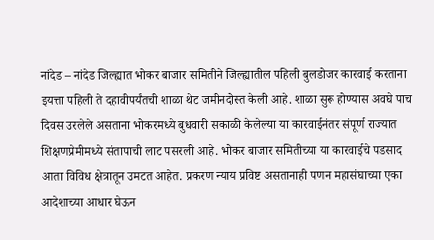नांदेड – नांदेड जिल्ह्यात भोकर बाजार समितीने जिल्ह्यातील पहिली बुलडोजर कारवाई करताना इयत्ता पहिली ते दहावीपर्यंतची शाळा थेट जमीनदोस्त केली आहे. शाळा सुरू होण्यास अवघे पाच दिवस उरलेले असताना भोकरमध्ये बुधवारी सकाळी केलेल्या या कारवाईनंतर संपूर्ण राज्यात शिक्षणप्रेमीमध्ये संतापाची लाट पसरली आहे. भोकर बाजार समितीच्या या कारवाईचे पडसाद आता विविध क्षेत्रातून उमटत आहेत. प्रकरण न्याय प्रविष्ट असतानाही पणन महासंघाच्या एका आदेशाच्या आधार घेऊन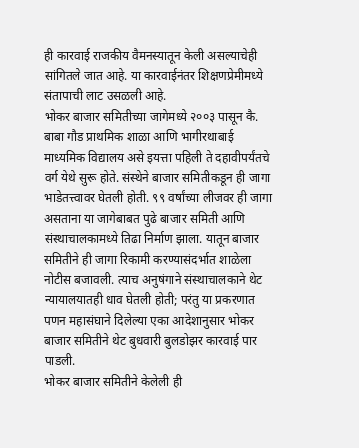ही कारवाई राजकीय वैमनस्यातून केली असल्याचेही सांगितले जात आहे. या कारवाईनंतर शिक्षणप्रेमीमध्ये संतापाची लाट उसळली आहे.
भोकर बाजार समितीच्या जागेमध्ये २००३ पासून कै. बाबा गौड प्राथमिक शाळा आणि भागीरथाबाई माध्यमिक विद्यालय असे इयत्ता पहिली ते दहावीपर्यंतचे वर्ग येथे सुरू होते. संस्थेने बाजार समितीकडून ही जागा भाडेतत्त्वावर घेतली होती. ९९ वर्षांच्या लीजवर ही जागा असताना या जागेबाबत पुढे बाजार समिती आणि संस्थाचालकामध्ये तिढा निर्माण झाला. यातून बाजार समितीने ही जागा रिकामी करण्यासंदर्भात शाळेला नोटीस बजावली. त्याच अनुषंगाने संस्थाचालकाने थेट न्यायालयातही धाव घेतली होती; परंतु या प्रकरणात पणन महासंघाने दिलेल्या एका आदेशानुसार भोकर बाजार समितीने थेट बुधवारी बुलडोझर कारवाई पार पाडली.
भोकर बाजार समितीने केलेली ही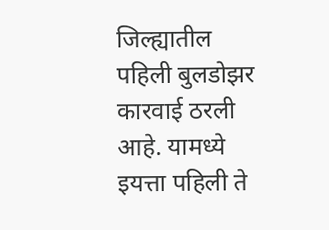जिल्ह्यातील पहिली बुलडोझर कारवाई ठरली आहे. यामध्ये इयत्ता पहिली ते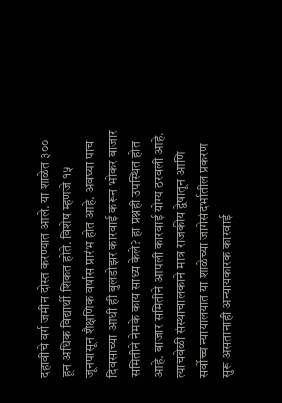दहावीचे वर्ग जमीन दोस्त करण्यात आले. या शाळेत ३०० हून अधिक विद्यार्थी शिकत होते. विशेष म्हणजे १५ जूनपासून शैक्षणिक वर्षास प्रारंभ होत आहे. अवघ्या पाच दिवसाच्या आधी ही बुलडोझर कारवाई करून भोकर बाजार समितीने नेमके काय साध्य केले? हा प्रश्नही उपस्थित होत आहे. बाजार समितीने आपली कारवाई योग्य ठरवली आहे. त्याचवेळी संस्थाचालकाने मात्र राजकीय द्वेषातून आणि सर्वोच्च न्यायालयात या शाळेच्या जागेसंदर्भातील प्रकरण सुरू असतानाही अन्यायकारक कारवाई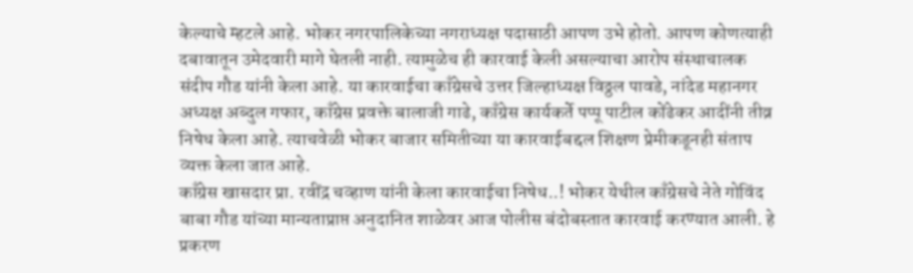केल्याचे म्हटले आहे. भोकर नगरपालिकेच्या नगराध्यक्ष पदासाठी आपण उभे होतो. आपण कोणत्याही दबावातून उमेदवारी मागे घेतली नाही. त्यामुळेच ही कारवाई केली असल्याचा आरोप संस्थाचालक संदीप गौड यांनी केला आहे. या कारवाईचा काँग्रेसचे उत्तर जिल्हाध्यक्ष विठ्ठल पावडे, नांदेड महानगर अध्यक्ष अब्दुल गफार, काँग्रेस प्रवक्ते बालाजी गाढे, काँग्रेस कार्यकर्ते पप्पू पाटील कोंढेकर आदींनी तीव्र निषेध केला आहे. त्याचवेळी भोकर बाजार समितीच्या या कारवाईबद्दल शिक्षण प्रेमीकडूनही संताप व्यक्त केला जात आहे.
काँग्रेस खासदार प्रा. रवींद्र चव्हाण यांनी केला कारवाईचा निषेध..! भोकर येथील काँग्रेसचे नेते गोविंद बाबा गौड यांच्या मान्यताप्राप्त अनुदानित शाळेवर आज पोलीस बंदोबस्तात कारवाई करण्यात आली. हे प्रकरण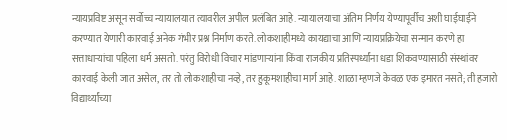न्यायप्रविष्ट असून सर्वोच्च न्यायालयात त्यावरील अपील प्रलंबित आहे. न्यायालयाचा अंतिम निर्णय येण्यापूर्वीच अशी घाईघाईने करण्यात येणारी कारवाई अनेक गंभीर प्रश्न निर्माण करते. लोकशाहीमध्ये कायद्याचा आणि न्यायप्रक्रियेचा सन्मान करणे हा सत्ताधाऱ्यांचा पहिला धर्म असतो. परंतु विरोधी विचार मांडणाऱ्यांना किंवा राजकीय प्रतिस्पर्ध्यांना धडा शिकवण्यासाठी संस्थांवर कारवाई केली जात असेल, तर तो लोकशाहीचा नव्हे, तर हुकूमशाहीचा मार्ग आहे. शाळा म्हणजे केवळ एक इमारत नसते; ती हजारो विद्यार्थ्यांच्या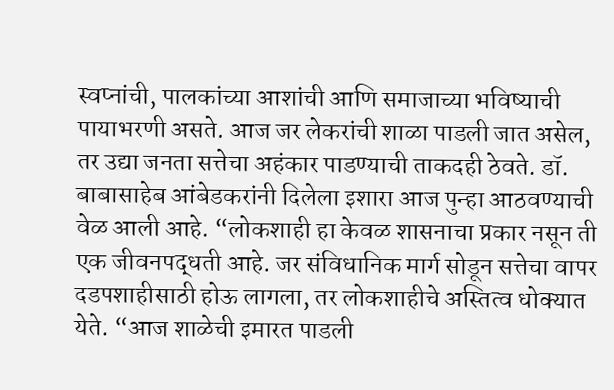स्वप्नांची, पालकांच्या आशांची आणि समाजाच्या भविष्याची पायाभरणी असते. आज जर लेकरांची शाळा पाडली जात असेल, तर उद्या जनता सत्तेचा अहंकार पाडण्याची ताकदही ठेवते. डॉ. बाबासाहेब आंबेडकरांनी दिलेला इशारा आज पुन्हा आठवण्याची वेळ आली आहे. “लोकशाही हा केवळ शासनाचा प्रकार नसून ती एक जीवनपद्धती आहे. जर संविधानिक मार्ग सोडून सत्तेचा वापर दडपशाहीसाठी होऊ लागला, तर लोकशाहीचे अस्तित्व धोक्यात येते. “आज शाळेची इमारत पाडली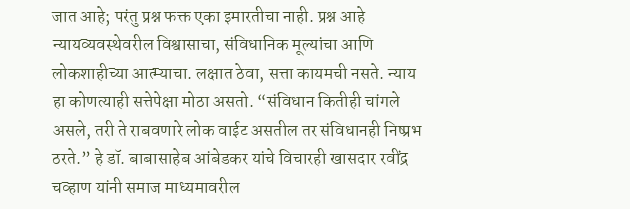जात आहे; परंतु प्रश्न फक्त एका इमारतीचा नाही. प्रश्न आहे न्यायव्यवस्थेवरील विश्वासाचा, संविधानिक मूल्यांचा आणि लोकशाहीच्या आत्म्याचा. लक्षात ठेवा, सत्ता कायमची नसते. न्याय हा कोणत्याही सत्तेपेक्षा मोठा असतो. “संविधान कितीही चांगले असले, तरी ते राबवणारे लोक वाईट असतील तर संविधानही निष्प्रभ ठरते.” हे डॉ. बाबासाहेब आंबेडकर यांचे विचारही खासदार रवींद्र चव्हाण यांनी समाज माध्यमावरील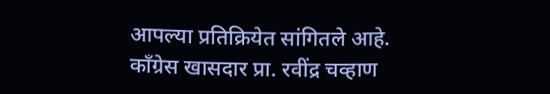आपल्या प्रतिक्रियेत सांगितले आहे.
काँग्रेस खासदार प्रा. रवींद्र चव्हाण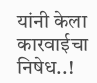यांनी केला कारवाईचा निषेध..!